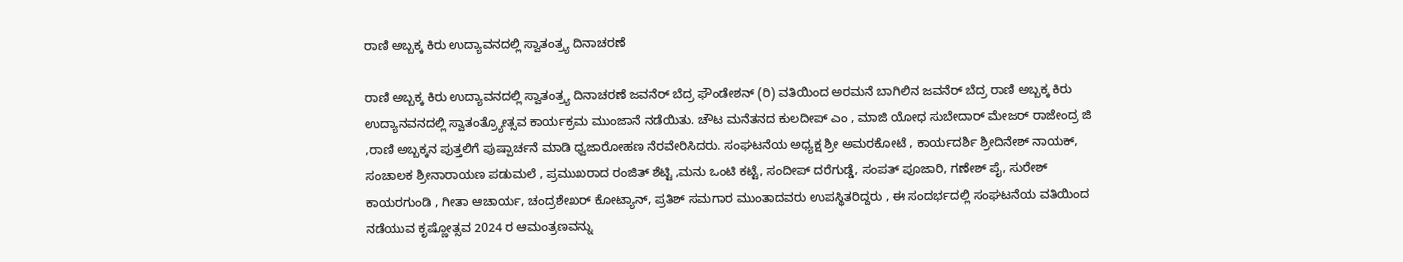ರಾಣಿ ಅಬ್ಬಕ್ಕ ಕಿರು ಉದ್ಯಾವನದಲ್ಲಿ ಸ್ವಾತಂತ್ರ್ಯ ದಿನಾಚರಣೆ

ರಾಣಿ ಅಬ್ಬಕ್ಕ ಕಿರು ಉದ್ಯಾವನದಲ್ಲಿ ಸ್ವಾತಂತ್ರ್ಯ ದಿನಾಚರಣೆ ಜವನೆರ್ ಬೆದ್ರ ಫೌಂಡೇಶನ್ (ರಿ) ವತಿಯಿಂದ ಅರಮನೆ ಬಾಗಿಲಿನ ಜವನೆರ್ ಬೆದ್ರ ರಾಣಿ ಅಬ್ಬಕ್ಕ ಕಿರು ಉದ್ಯಾನವನದಲ್ಲಿ ಸ್ವಾತಂತ್ರ್ಯೋತ್ಸವ ಕಾರ್ಯಕ್ರಮ ಮುಂಜಾನೆ ನಡೆಯಿತು. ಚೌಟ ಮನೆತನದ ಕುಲದೀಪ್ ಎಂ , ಮಾಜಿ ಯೋಧ ಸುಬೇದಾರ್ ಮೇಜರ್ ರಾಜೇಂದ್ರ ಜಿ ,ರಾಣಿ ಅಬ್ಬಕ್ಕನ ಪುತ್ತಲಿಗೆ ಪುಷ್ಪಾರ್ಚನೆ ಮಾಡಿ ಧ್ವಜಾರೋಹಣ ನೆರವೇರಿಸಿದರು. ಸಂಘಟನೆಯ ಅಧ್ಯಕ್ಷ ಶ್ರೀ ಅಮರಕೋಟೆ , ಕಾರ್ಯದರ್ಶಿ ಶ್ರೀದಿನೇಶ್ ನಾಯಕ್, ಸಂಚಾಲಕ ಶ್ರೀನಾರಾಯಣ ಪಡುಮಲೆ , ಪ್ರಮುಖರಾದ ರಂಜಿತ್ ಶೆಟ್ಟಿ ,ಮನು ಒಂಟಿ ಕಟ್ಟೆ, ಸಂದೀಪ್ ದರೆಗುಡ್ಡೆ, ಸಂಪತ್ ಪೂಜಾರಿ, ಗಣೇಶ್ ಪೈ, ಸುರೇಶ್ ಕಾಯರಗುಂಡಿ , ಗೀತಾ ಆಚಾರ್ಯ, ಚಂದ್ರಶೇಖರ್ ಕೋಟ್ಯಾನ್, ಪ್ರತಿಶ್ ಸಮಗಾರ ಮುಂತಾದವರು ಉಪಸ್ಥಿತರಿದ್ದರು , ಈ ಸಂದರ್ಭದಲ್ಲಿ ಸಂಘಟನೆಯ ವತಿಯಿಂದ ನಡೆಯುವ ಕೃಷ್ಣೋತ್ಸವ 2024 ರ ಆಮಂತ್ರಣವನ್ನು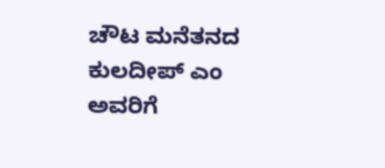ಚೌಟ ಮನೆತನದ ಕುಲದೀಪ್ ಎಂ ಅವರಿಗೆ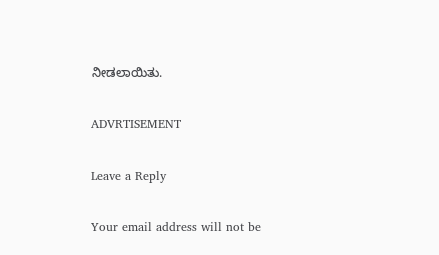ನೀಡಲಾಯಿತು.

ADVRTISEMENT

Leave a Reply

Your email address will not be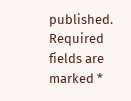published. Required fields are marked *